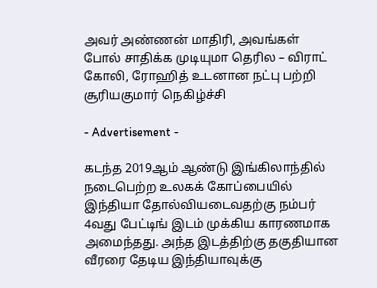அவர் அண்ணன் மாதிரி, அவங்கள் போல் சாதிக்க முடியுமா தெரில – விராட் கோலி, ரோஹித் உடனான நட்பு பற்றி சூரியகுமார் நெகிழ்ச்சி

- Advertisement -

கடந்த 2019ஆம் ஆண்டு இங்கிலாந்தில் நடைபெற்ற உலகக் கோப்பையில் இந்தியா தோல்வியடைவதற்கு நம்பர் 4வது பேட்டிங் இடம் முக்கிய காரணமாக அமைந்தது. அந்த இடத்திற்கு தகுதியான வீரரை தேடிய இந்தியாவுக்கு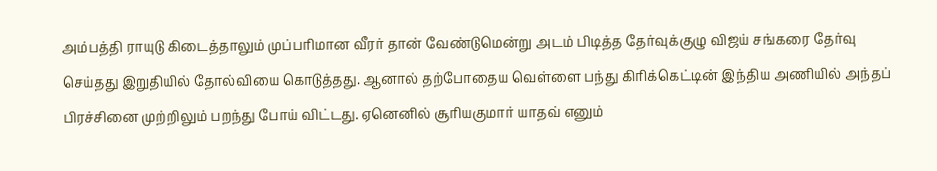அம்பத்தி ராயுடு கிடைத்தாலும் முப்பரிமான வீரர் தான் வேண்டுமென்று அடம் பிடித்த தேர்வுக்குழு விஜய் சங்கரை தேர்வு செய்தது இறுதியில் தோல்வியை கொடுத்தது. ஆனால் தற்போதைய வெள்ளை பந்து கிரிக்கெட்டின் இந்திய அணியில் அந்தப் பிரச்சினை முற்றிலும் பறந்து போய் விட்டது. ஏனெனில் சூரியகுமார் யாதவ் எனும்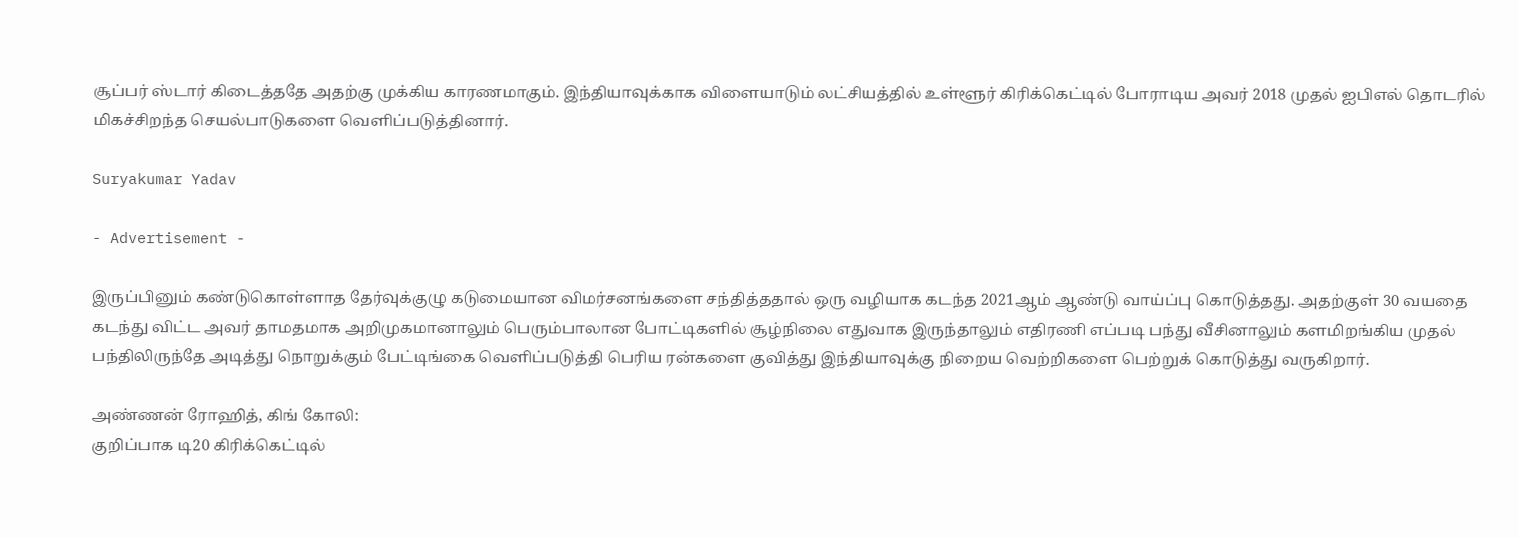சூப்பர் ஸ்டார் கிடைத்ததே அதற்கு முக்கிய காரணமாகும். இந்தியாவுக்காக விளையாடும் லட்சியத்தில் உள்ளூர் கிரிக்கெட்டில் போராடிய அவர் 2018 முதல் ஐபிஎல் தொடரில் மிகச்சிறந்த செயல்பாடுகளை வெளிப்படுத்தினார்.

Suryakumar Yadav

- Advertisement -

இருப்பினும் கண்டுகொள்ளாத தேர்வுக்குழு கடுமையான விமர்சனங்களை சந்தித்ததால் ஒரு வழியாக கடந்த 2021ஆம் ஆண்டு வாய்ப்பு கொடுத்தது. அதற்குள் 30 வயதை கடந்து விட்ட அவர் தாமதமாக அறிமுகமானாலும் பெரும்பாலான போட்டிகளில் சூழ்நிலை எதுவாக இருந்தாலும் எதிரணி எப்படி பந்து வீசினாலும் களமிறங்கிய முதல் பந்திலிருந்தே அடித்து நொறுக்கும் பேட்டிங்கை வெளிப்படுத்தி பெரிய ரன்களை குவித்து இந்தியாவுக்கு நிறைய வெற்றிகளை பெற்றுக் கொடுத்து வருகிறார்.

அண்ணன் ரோஹித், கிங் கோலி:
குறிப்பாக டி20 கிரிக்கெட்டில்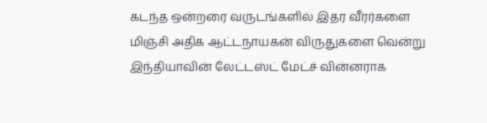கடந்த ஒன்றரை வருடங்களில் இதர வீரர்களை மிஞ்சி அதிக ஆட்டநாயகன் விருதுகளை வென்று இந்தியாவின் லேட்டஸ்ட் மேட்ச் வின்னராக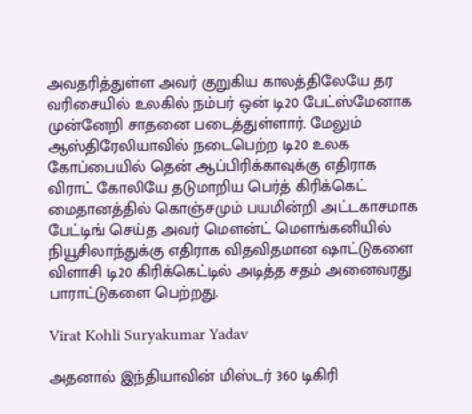அவதரித்துள்ள அவர் குறுகிய காலத்திலேயே தர வரிசையில் உலகில் நம்பர் ஒன் டி20 பேட்ஸ்மேனாக முன்னேறி சாதனை படைத்துள்ளார். மேலும் ஆஸ்திரேலியாவில் நடைபெற்ற டி20 உலக கோப்பையில் தென் ஆப்பிரிக்காவுக்கு எதிராக விராட் கோலியே தடுமாறிய பெர்த் கிரிக்கெட் மைதானத்தில் கொஞ்சமும் பயமின்றி அட்டகாசமாக பேட்டிங் செய்த அவர் மௌன்ட் மௌங்கனியில் நியூசிலாந்துக்கு எதிராக விதவிதமான ஷாட்டுகளை விளாசி டி20 கிரிக்கெட்டில் அடித்த சதம் அனைவரது பாராட்டுகளை பெற்றது.

Virat Kohli Suryakumar Yadav

அதனால் இந்தியாவின் மிஸ்டர் 360 டிகிரி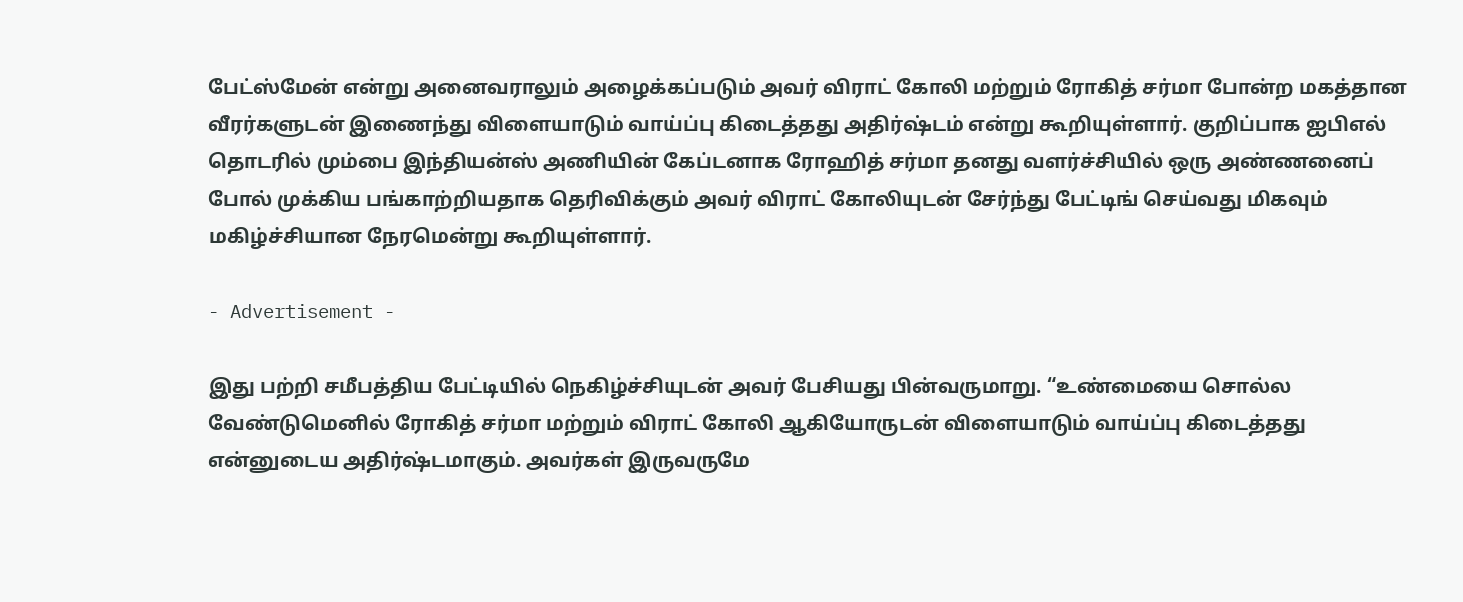பேட்ஸ்மேன் என்று அனைவராலும் அழைக்கப்படும் அவர் விராட் கோலி மற்றும் ரோகித் சர்மா போன்ற மகத்தான வீரர்களுடன் இணைந்து விளையாடும் வாய்ப்பு கிடைத்தது அதிர்ஷ்டம் என்று கூறியுள்ளார். குறிப்பாக ஐபிஎல் தொடரில் மும்பை இந்தியன்ஸ் அணியின் கேப்டனாக ரோஹித் சர்மா தனது வளர்ச்சியில் ஒரு அண்ணனைப் போல் முக்கிய பங்காற்றியதாக தெரிவிக்கும் அவர் விராட் கோலியுடன் சேர்ந்து பேட்டிங் செய்வது மிகவும் மகிழ்ச்சியான நேரமென்று கூறியுள்ளார்.

- Advertisement -

இது பற்றி சமீபத்திய பேட்டியில் நெகிழ்ச்சியுடன் அவர் பேசியது பின்வருமாறு. “உண்மையை சொல்ல வேண்டுமெனில் ரோகித் சர்மா மற்றும் விராட் கோலி ஆகியோருடன் விளையாடும் வாய்ப்பு கிடைத்தது என்னுடைய அதிர்ஷ்டமாகும். அவர்கள் இருவருமே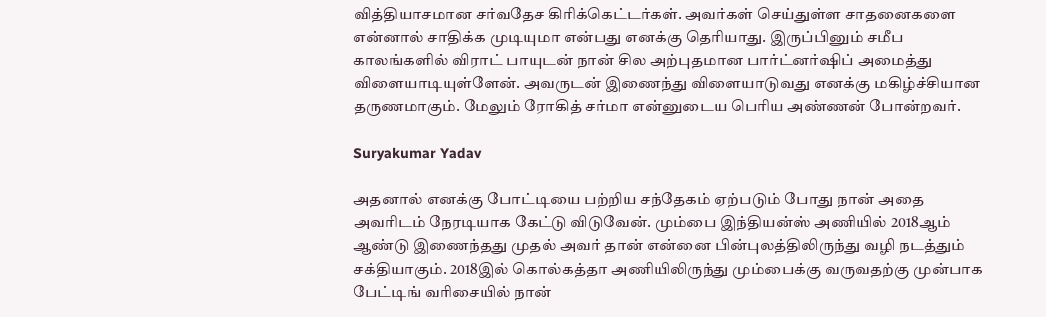வித்தியாசமான சர்வதேச கிரிக்கெட்டர்கள். அவர்கள் செய்துள்ள சாதனைகளை என்னால் சாதிக்க முடியுமா என்பது எனக்கு தெரியாது. இருப்பினும் சமீப காலங்களில் விராட் பாயுடன் நான் சில அற்புதமான பார்ட்னர்ஷிப் அமைத்து விளையாடியுள்ளேன். அவருடன் இணைந்து விளையாடுவது எனக்கு மகிழ்ச்சியான தருணமாகும். மேலும் ரோகித் சர்மா என்னுடைய பெரிய அண்ணன் போன்றவர்.

Suryakumar Yadav

அதனால் எனக்கு போட்டியை பற்றிய சந்தேகம் ஏற்படும் போது நான் அதை அவரிடம் நேரடியாக கேட்டு விடுவேன். மும்பை இந்தியன்ஸ் அணியில் 2018ஆம் ஆண்டு இணைந்தது முதல் அவர் தான் என்னை பின்புலத்திலிருந்து வழி நடத்தும் சக்தியாகும். 2018இல் கொல்கத்தா அணியிலிருந்து மும்பைக்கு வருவதற்கு முன்பாக பேட்டிங் வரிசையில் நான்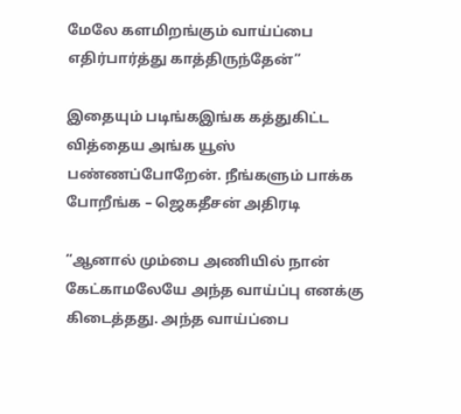மேலே களமிறங்கும் வாய்ப்பை எதிர்பார்த்து காத்திருந்தேன்”

இதையும் படிங்கஇங்க கத்துகிட்ட வித்தைய அங்க யூஸ் பண்ணப்போறேன். நீங்களும் பாக்க போறீங்க – ஜெகதீசன் அதிரடி

“ஆனால் மும்பை அணியில் நான் கேட்காமலேயே அந்த வாய்ப்பு எனக்கு கிடைத்தது. அந்த வாய்ப்பை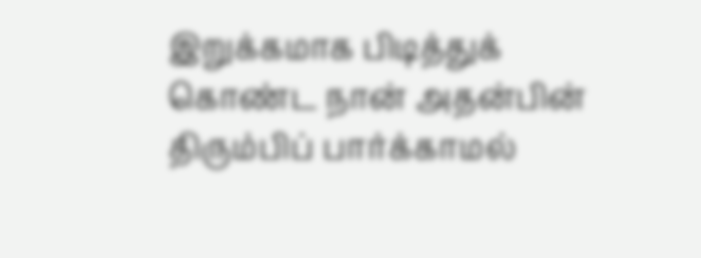இறுக்கமாக பிடித்துக் கொண்ட நான் அதன்பின் திரும்பிப் பார்க்காமல்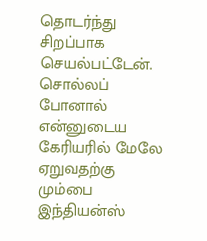தொடர்ந்து சிறப்பாக செயல்பட்டேன். சொல்லப் போனால் என்னுடைய கேரியரில் மேலே ஏறுவதற்கு மும்பை இந்தியன்ஸ்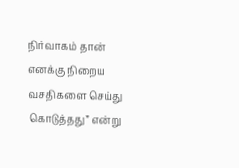நிர்வாகம் தான் எனக்கு நிறைய வசதிகளை செய்து கொடுத்தது” என்று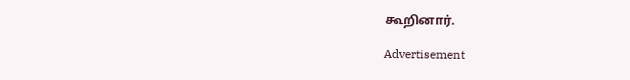கூறினார்.

Advertisement